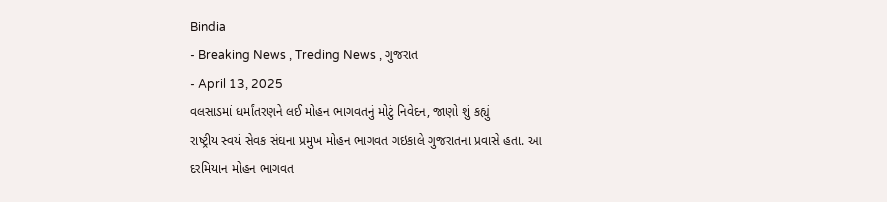Bindia
- Breaking News , Treding News , ગુજરાત
- April 13, 2025
વલસાડમાં ધર્માંતરણને લઈ મોહન ભાગવતનું મોટું નિવેદન, જાણો શું કહ્યું
રાષ્ટ્રીય સ્વયં સેવક સંઘના પ્રમુખ મોહન ભાગવત ગઇકાલે ગુજરાતના પ્રવાસે હતા. આ દરમિયાન મોહન ભાગવત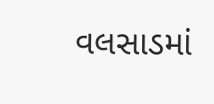વલસાડમાં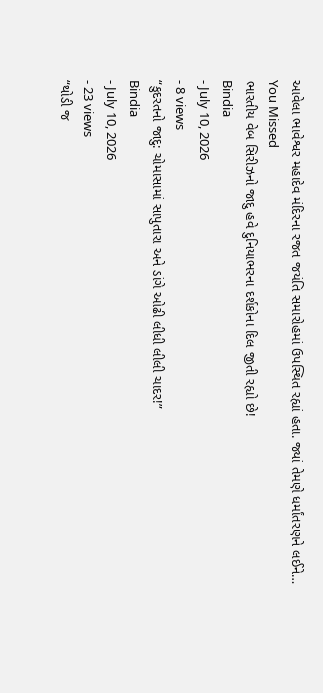આવેલા ભાવેશ્વર મહાદેવ મંદિરના રજત જયંતિ સમારોહમાં ઉપસ્થિત રહ્યાં હતા. જ્યાં તેમણે ધર્માંતરણને લઈને…
You Missed
ભારતીય વેબ સિરીઝનો જાદુ હવે દુનિયાભરના દર્શકોના દિલ જીતી રહ્યો છે!
Bindia
- July 10, 2026
- 8 views
“કુદરતનો જાદુ: ચોમાસામાં સાપુતારા અને ડાંગે ઓઢી લીધી લીલી ચાદર!”
Bindia
- July 10, 2026
- 23 views
“થોડી જ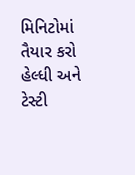મિનિટોમાં તૈયાર કરો હેલ્ધી અને ટેસ્ટી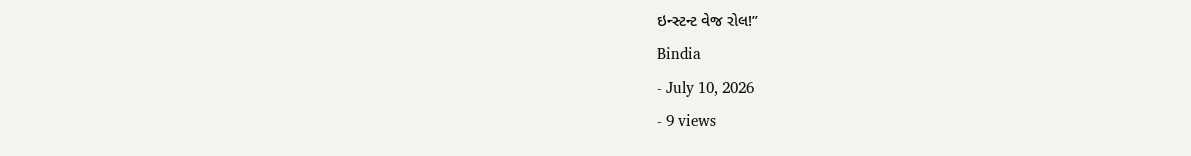ઇન્સ્ટન્ટ વેજ રોલ!”
Bindia
- July 10, 2026
- 9 views